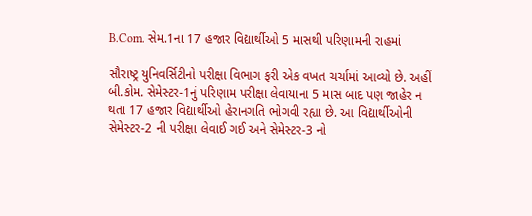B.Com. સેમ.1ના 17 હજાર વિદ્યાર્થીઓ 5 માસથી પરિણામની રાહમાં

સૌરાષ્ટ્ર યુનિવર્સિટીનો પરીક્ષા વિભાગ ફરી એક વખત ચર્ચામાં આવ્યો છે. અહીં બી.કોમ. સેમેસ્ટર-1નું પરિણામ પરીક્ષા લેવાયાના 5 માસ બાદ પણ જાહેર ન થતા 17 હજાર વિદ્યાર્થીઓ હેરાનગતિ ભોગવી રહ્યા છે. આ વિદ્યાર્થીઓની સેમેસ્ટર-2 ની પરીક્ષા લેવાઈ ગઈ અને સેમેસ્ટર-3 નો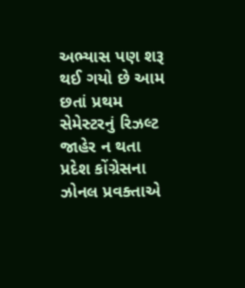અભ્યાસ પણ શરૂ થઈ ગયો છે આમ છતાં પ્રથમ સેમેસ્ટરનું રિઝલ્ટ જાહેર ન થતા પ્રદેશ કોંગ્રેસના ઝોનલ પ્રવક્તાએ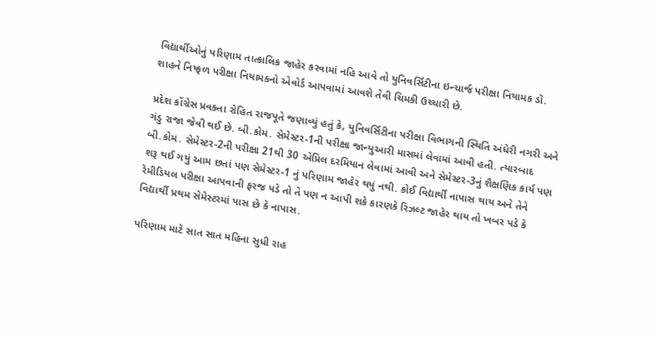વિદ્યાર્થીઓનું પરિણામ તાત્કાલિક જાહેર કરવામાં નહિ આવે તો યુનિવર્સિટીના ઇન્ચાર્જ પરીક્ષા નિયામક ડૉ. શાહને નિષ્ફળ પરીક્ષા નિયામકનો એવોર્ડ આપવામાં આવશે તેવી ચિમકી ઉચ્ચારી છે.

પ્રદેશ કોંગ્રેસ પ્રવક્તા રોહિત રાજપૂતે જણાવ્યું હતું કે, યુનિવર્સિટીના પરીક્ષા વિભાગની સ્થિતિ અંધેરી નગરી અને ગંડુ રાજા જેવી થઈ છે. બી.કોમ. સેમેસ્ટર-1ની પરીક્ષા જાન્યુઆરી માસમાં લેવામાં આવી હતી. ત્યારબાદ બી.કોમ. સેમેસ્ટર-2ની પરીક્ષા 21થી 30 એપ્રિલ દરમિયાન લેવામાં આવી અને સેમેસ્ટર-3નું શૈક્ષણિક કાર્ય પણ શરૂ થઈ ગયું આમ છતાં પણ સેમેસ્ટર-1 નું પરિણામ જાહેર થયું નથી. કોઈ વિદ્યાર્થી નાપાસ થાય અને તેને રેમીડિયલ પરીક્ષા આપવાની ફરજ પડે તો તે પણ ન આપી શકે કારણકે રિઝલ્ટ જાહેર થાય તો ખબર પડે કે વિદ્યાર્થી પ્રથમ સેમેસ્ટરમાં પાસ છે કે નાપાસ.

પરિણામ માટે સાત સાત મહિના સુધી રાહ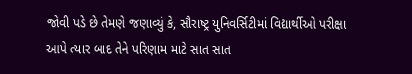જોવી પડે છે તેમણે જણાવ્યું કે, સૌરાષ્ટ્ર યુનિવર્સિટીમાં વિદ્યાર્થીઓ પરીક્ષા આપે ત્યાર બાદ તેને પરિણામ માટે સાત સાત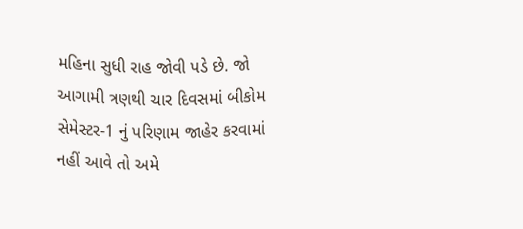મહિના સુધી રાહ જોવી પડે છે. જો આગામી ત્રણથી ચાર દિવસમાં બીકોમ સેમેસ્ટર-1 નું પરિણામ જાહેર કરવામાં નહીં આવે તો અમે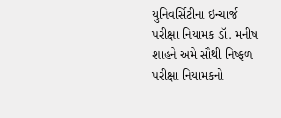યુનિવર્સિટીના ઇન્ચાર્જ પરીક્ષા નિયામક ડૉ. મનીષ શાહને અમે સૌથી નિષ્ફળ પરીક્ષા નિયામકનો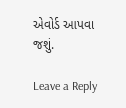એવોર્ડ આપવા જશું.

Leave a Reply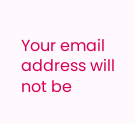Your email address will not be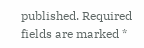published. Required fields are marked *